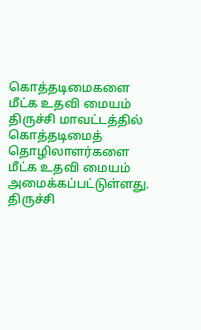கொத்தடிமைகளை மீட்க உதவி மையம்
திருச்சி மாவட்டத்தில் கொத்தடிமைத் தொழிலாளர்களை மீட்க உதவி மையம் அமைக்கப்பட்டுள்ளது.
திருச்சி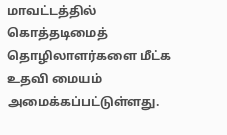மாவட்டத்தில் கொத்தடிமைத் தொழிலாளர்களை மீட்க உதவி மையம் அமைக்கப்பட்டுள்ளது.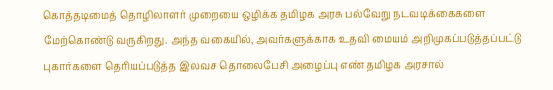கொத்தடிமைத் தொழிலாளர் முறையை ஒழிக்க தமிழக அரசு பல்வேறு நடவடிக்கைகளை மேற்கொண்டு வருகிறது. அந்த வகையில், அவர்களுக்காக உதவி மையம் அறிமுகப்படுத்தப்பட்டு புகார்களை தெரியப்படுத்த இலவச தொலைபேசி அழைப்பு எண் தமிழக அரசால்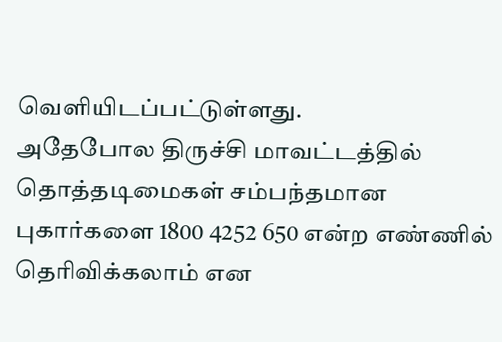வெளியிடப்பட்டுள்ளது.
அதேபோல திருச்சி மாவட்டத்தில் தொத்தடிமைகள் சம்பந்தமான புகார்களை 1800 4252 650 என்ற எண்ணில் தெரிவிக்கலாம் என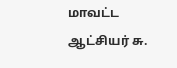மாவட்ட ஆட்சியர் சு.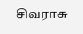சிவராசு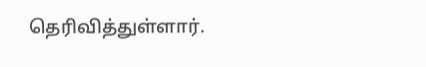தெரிவித்துள்ளார்.